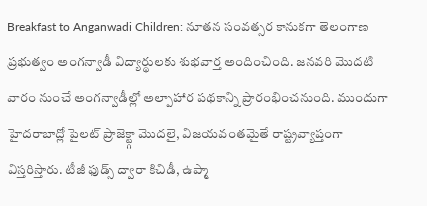Breakfast to Anganwadi Children: నూతన సంవత్సర కానుకగా తెలంగాణ ప్రభుత్వం అంగన్వాడీ విద్యార్థులకు శుభవార్త అందించింది. జనవరి మొదటి వారం నుంచే అంగన్వాడీల్లో అల్పాహార పథకాన్ని ప్రారంభించనుంది. ముందుగా హైదరాబాద్లో పైలట్ ప్రాజెక్ట్గా మొదలై, విజయవంతమైతే రాష్ట్రవ్యాప్తంగా విస్తరిస్తారు. టీజీ ఫుడ్స్ ద్వారా కిచిడీ, ఉప్మా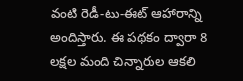వంటి రెడీ-టు-ఈట్ ఆహారాన్ని అందిస్తారు. ఈ పథకం ద్వారా 8 లక్షల మంది చిన్నారుల ఆకలి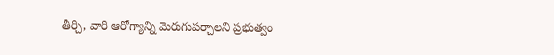తీర్చి, వారి ఆరోగ్యాన్ని మెరుగుపర్చాలని ప్రభుత్వం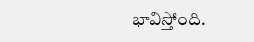భావిస్తోంది.